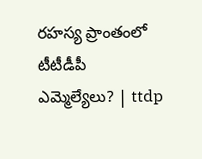రహస్య ప్రాంతంలో టీటీడీపీ ఎమ్మెల్యేలు? | ttdp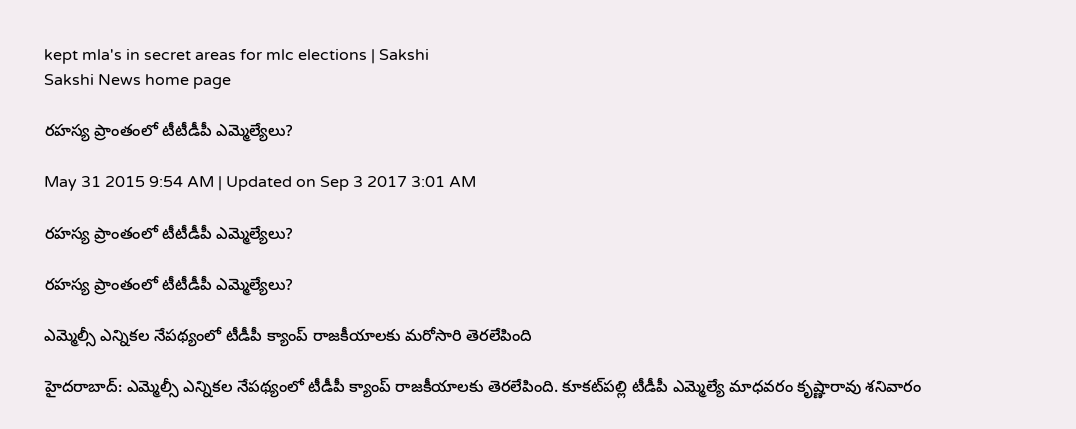kept mla's in secret areas for mlc elections | Sakshi
Sakshi News home page

రహస్య ప్రాంతంలో టీటీడీపీ ఎమ్మెల్యేలు?

May 31 2015 9:54 AM | Updated on Sep 3 2017 3:01 AM

రహస్య ప్రాంతంలో టీటీడీపీ ఎమ్మెల్యేలు?

రహస్య ప్రాంతంలో టీటీడీపీ ఎమ్మెల్యేలు?

ఎమ్మెల్సీ ఎన్నికల నేపథ్యంలో టీడీపీ క్యాంప్ రాజకీయాలకు మరోసారి తెరలేపింది

హైదరాబాద్: ఎమ్మెల్సీ ఎన్నికల నేపథ్యంలో టీడీపీ క్యాంప్ రాజకీయాలకు తెరలేపింది. కూకట్‌పల్లి టీడీపీ ఎమ్మెల్యే మాధవరం కృష్ణారావు శనివారం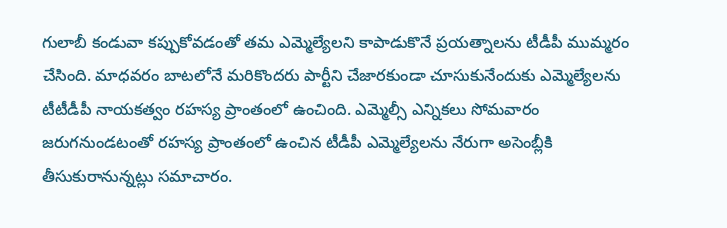గులాబీ కండువా కప్పుకోవడంతో తమ ఎమ్మెల్యేలని కాపాడుకొనే ప్రయత్నాలను టీడీపీ ముమ్మరం చేసింది. మాధవరం బాటలోనే మరికొందరు పార్టీని చేజారకుండా చూసుకునేందుకు ఎమ్మెల్యేలను టీటీడీపీ నాయకత్వం రహస్య ప్రాంతంలో ఉంచింది. ఎమ్మెల్సీ ఎన్నికలు సోమవారం జరుగనుండటంతో రహస్య ప్రాంతంలో ఉంచిన టీడీపీ ఎమ్మెల్యేలను నేరుగా అసెంబ్లీకి తీసుకురానున్నట్లు సమాచారం.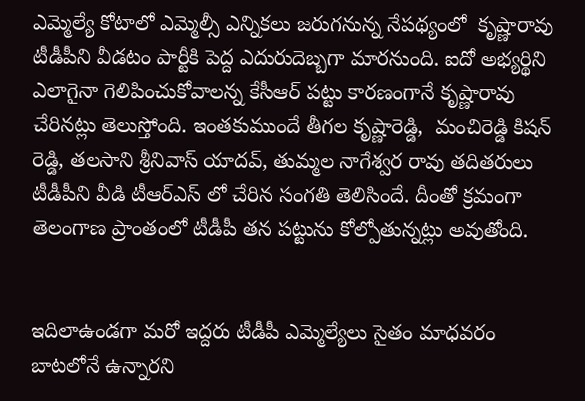ఎమ్మెల్యే కోటాలో ఎమ్మెల్సీ ఎన్నికలు జరుగనున్న నేపథ్యంలో  కృష్ణారావు టీడీపీని వీడటం పార్టీకి పెద్ద ఎదురుదెబ్బగా మారనుంది. ఐదో అభ్యర్థిని ఎలాగైనా గెలిపించుకోవాలన్న కేసీఆర్ పట్టు కారణంగానే కృష్ణారావు చేరినట్లు తెలుస్తోంది. ఇంతకుముందే తీగల కృష్ణారెడ్డి,  మంచిరెడ్డి కిషన్ రెడ్డి, తలసాని శ్రీనివాస్ యాదవ్, తుమ్మల నాగేశ్వర రావు తదితరులు టీడీపీని వీడి టీఆర్ఎస్ లో చేరిన సంగతి తెలిసిందే. దీంతో క్రమంగా తెలంగాణ ప్రాంతంలో టీడీపీ తన పట్టును కోల్పోతున్నట్లు అవుతోంది.


ఇదిలాఉండగా మరో ఇద్దరు టీడీపీ ఎమ్మెల్యేలు సైతం మాధవరం బాటలోనే ఉన్నారని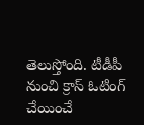తెలుస్తోంది. టీడీపీ నుంచి క్రాస్ ఓటింగ్ చేయించే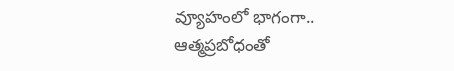వ్యూహంలో భాగంగా.. ఆత్మప్రబోధంతో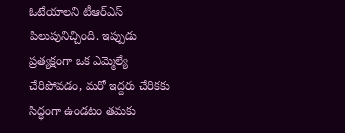ఓటేయాలని టీఆర్‌ఎస్ పిలుపునిచ్చింది. ఇప్పుడు ప్రత్యక్షంగా ఒక ఎమ్మెల్యే చేరిపోవడం, మరో ఇద్దరు చేరికకు సిద్ధంగా ఉండటం తమకు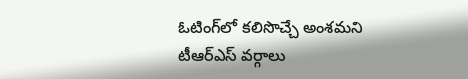ఓటింగ్‌లో కలిసొచ్చే అంశమని టీఆర్‌ఎస్ వర్గాలు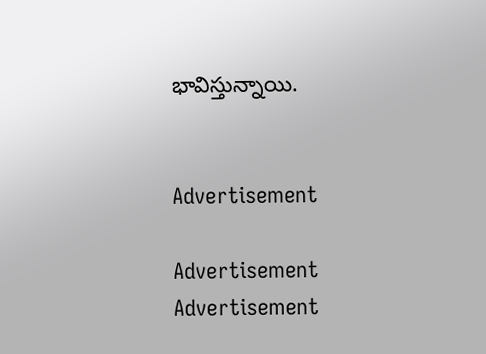భావిస్తున్నాయి.


Advertisement

Advertisement
Advertisement